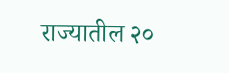राज्यातील २०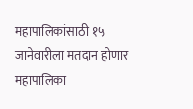महापालिकांसाठी १५ जानेवारीला मतदान होणार
महापालिका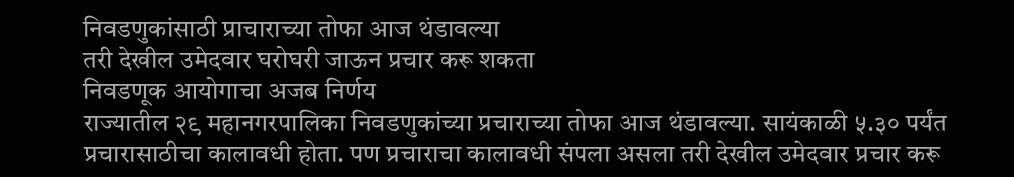निवडणुकांसाठी प्राचाराच्या तोफा आज थंडावल्या
तरी देखील उमेदवार घरोघरी जाऊन प्रचार करू शकता
निवडणूक आयोगाचा अजब निर्णय
राज्यातील २९ महानगरपालिका निवडणुकांच्या प्रचाराच्या तोफा आज थंडावल्या. सायंकाळी ५.३० पर्यंत प्रचारासाठीचा कालावधी होता. पण प्रचाराचा कालावधी संपला असला तरी देखील उमेदवार प्रचार करू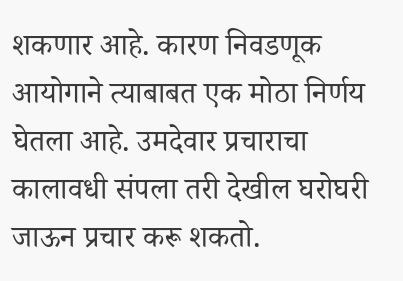शकणार आहे. कारण निवडणूक आयोगाने त्याबाबत एक मोठा निर्णय घेतला आहे. उमदेवार प्रचाराचा कालावधी संपला तरी देखील घरोघरी जाऊन प्रचार करू शकतो.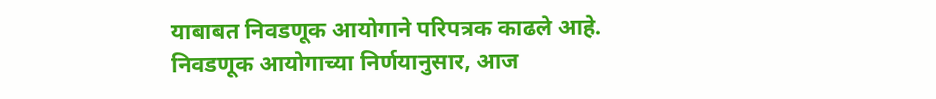याबाबत निवडणूक आयोगाने परिपत्रक काढले आहे.
निवडणूक आयोगाच्या निर्णयानुसार, आज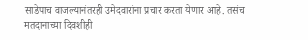साडेपाच वाजल्यानंतरही उमेदवारांना प्रचार करता येणार आहे. तसंच मतदानाच्या दिवशीही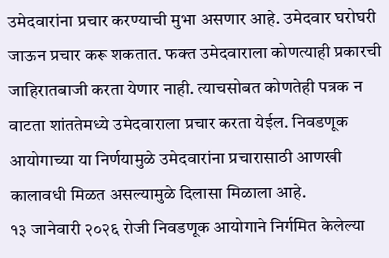उमेदवारांना प्रचार करण्याची मुभा असणार आहे. उमेदवार घरोघरी जाऊन प्रचार करू शकतात. फक्त उमेदवाराला कोणत्याही प्रकारची जाहिरातबाजी करता येणार नाही. त्याचसोबत कोणतेही पत्रक न वाटता शांततेमध्ये उमेदवाराला प्रचार करता येईल. निवडणूक आयोगाच्या या निर्णयामुळे उमेदवारांना प्रचारासाठी आणखी कालावधी मिळत असल्यामुळे दिलासा मिळाला आहे.
१३ जानेवारी २०२६ रोजी निवडणूक आयोगाने निर्गमित केलेल्या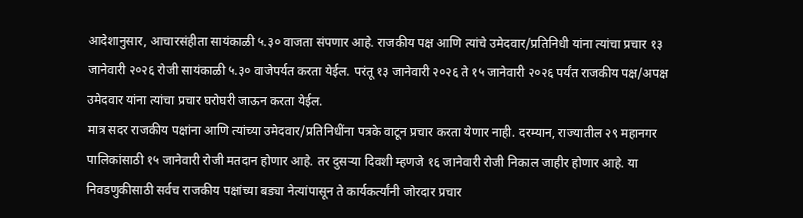आदेशानुसार, आचारसंहीता सायंकाळी ५.३० वाजता संपणार आहे. राजकीय पक्ष आणि त्यांचे उमेदवार/प्रतिनिधी यांना त्यांचा प्रचार १३ जानेवारी २०२६ रोजी सायंकाळी ५.३० वाजेपर्यत करता येईल. परंतू १३ जानेवारी २०२६ ते १५ जानेवारी २०२६ पर्यंत राजकीय पक्ष/अपक्ष उमेदवार यांना त्यांचा प्रचार घरोघरी जाऊन करता येईल.
मात्र सदर राजकीय पक्षांना आणि त्यांच्या उमेदवार/प्रतिनिधींना पत्रके वाटून प्रचार करता येणार नाही. दरम्यान, राज्यातील २९ महानगर पालिकांसाठी १५ जानेवारी रोजी मतदान होणार आहे. तर दुसऱ्या दिवशी म्हणजे १६ जानेवारी रोजी निकाल जाहीर होणार आहे. या निवडणुकीसाठी सर्वच राजकीय पक्षांच्या बड्या नेत्यांपासून ते कार्यकर्त्यांनी जोरदार प्रचार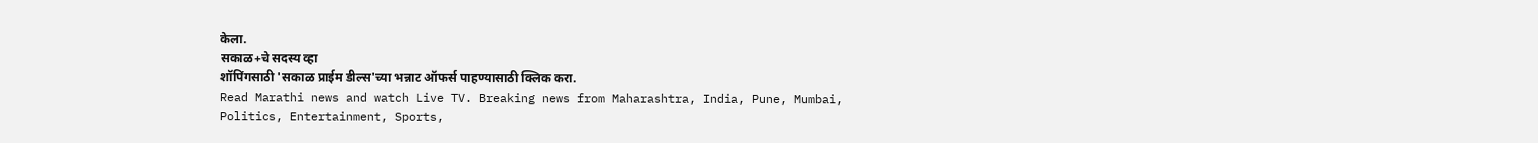केला.
सकाळ+चे सदस्य व्हा
शॉपिंगसाठी 'सकाळ प्राईम डील्स'च्या भन्नाट ऑफर्स पाहण्यासाठी क्लिक करा.
Read Marathi news and watch Live TV. Breaking news from Maharashtra, India, Pune, Mumbai, Politics, Entertainment, Sports,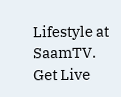Lifestyle at SaamTV. Get Live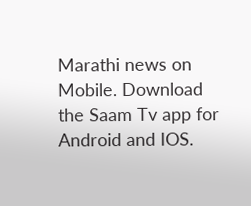Marathi news on Mobile. Download the Saam Tv app for Android and IOS.